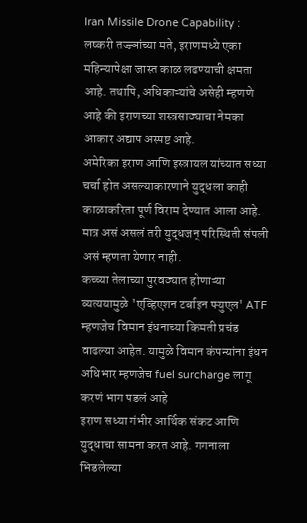Iran Missile Drone Capability : लष्करी तज्ज्ञांच्या मते, इराणमध्ये एका महिन्यापेक्षा जास्त काळ लढण्याची क्षमता आहे. तथापि, अधिकाऱ्यांचे असेही म्हणणे आहे की इराणच्या शस्त्रसाठ्याचा नेमका आकार अद्याप अस्पष्ट आहे.
अमेरिका इराण आणि इस्त्रायल यांच्यात सध्या चर्चा होत असल्याकारणाने युद्धला काही काळाकरिता पूर्ण विराम देण्यात आला आहे. मात्र असं असलं तरी युद्धजन् परिस्थिती संपली असं म्हणता येणार नाही.
कच्च्या तेलाच्या पुरवठ्यात होणाऱ्या व्यत्ययामुळे 'एव्हिएशन टर्बाइन फ्युएल' ATF म्हणजेच विमान इंधनाच्या किमती प्रचंड वाढल्या आहेत. यामुळे विमान कंपन्यांना इंधन अधिभार म्हणजेच fuel surcharge लागू करणं भाग पडलं आहे
इराण सध्या गंभीर आर्थिक संकट आणि युद्धाचा सामना करत आहे. गगनाला भिडलेल्या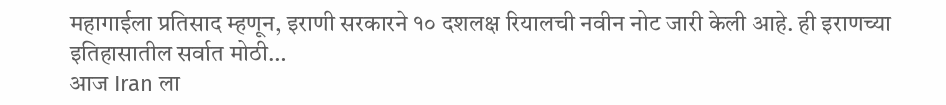महागाईला प्रतिसाद म्हणून, इराणी सरकारने १० दशलक्ष रियालची नवीन नोट जारी केली आहे. ही इराणच्या इतिहासातील सर्वात मोठी…
आज Iran ला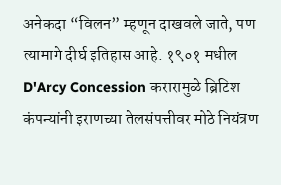अनेकदा “विलन” म्हणून दाखवले जाते, पण त्यामागे दीर्घ इतिहास आहे. १९०१ मधील D'Arcy Concession करारामुळे ब्रिटिश कंपन्यांनी इराणच्या तेलसंपत्तीवर मोठे नियंत्रण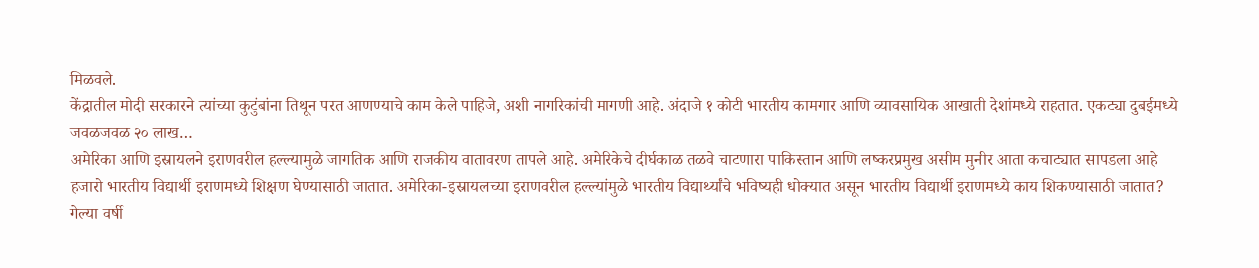मिळवले.
केंद्रातील मोदी सरकारने त्यांच्या कुटुंबांना तिथून परत आणण्याचे काम केले पाहिजे, अशी नागरिकांची मागणी आहे. अंदाजे १ कोटी भारतीय कामगार आणि व्यावसायिक आखाती देशांमध्ये राहतात. एकट्या दुबईमध्ये जवळजवळ २० लाख…
अमेरिका आणि इस्रायलने इराणवरील हल्ल्यामुळे जागतिक आणि राजकीय वातावरण तापले आहे. अमेरिकेचे दीर्घकाळ तळवे चाटणारा पाकिस्तान आणि लष्करप्रमुख असीम मुनीर आता कचाट्यात सापडला आहे
हजारो भारतीय विद्यार्थी इराणमध्ये शिक्षण घेण्यासाठी जातात. अमेरिका-इस्रायलच्या इराणवरील हल्ल्यांमुळे भारतीय विद्यार्थ्यांचे भविष्यही धोक्यात असून भारतीय विद्यार्थी इराणमध्ये काय शिकण्यासाठी जातात?
गेल्या वर्षी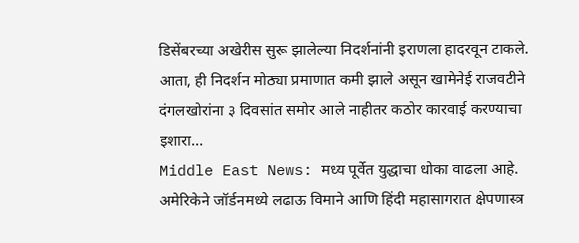डिसेंबरच्या अखेरीस सुरू झालेल्या निदर्शनांनी इराणला हादरवून टाकले. आता, ही निदर्शन मोठ्या प्रमाणात कमी झाले असून खामेनेई राजवटीने दंगलखोरांना ३ दिवसांत समोर आले नाहीतर कठोर कारवाई करण्याचा इशारा…
Middle East News: मध्य पूर्वेत युद्धाचा धोका वाढला आहे. अमेरिकेने जॉर्डनमध्ये लढाऊ विमाने आणि हिंदी महासागरात क्षेपणास्त्र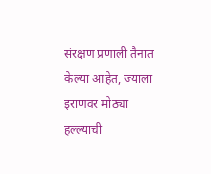संरक्षण प्रणाली तैनात केल्या आहेत, ज्याला इराणवर मोठ्या हल्ल्याची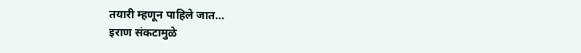तयारी म्हणून पाहिले जात…
इराण संकटामुळे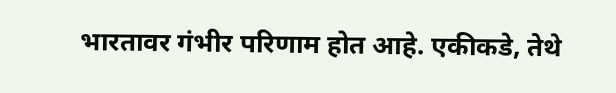भारतावर गंभीर परिणाम होत आहे. एकीकडे, तेथे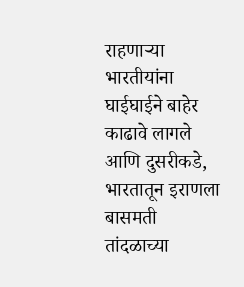राहणाऱ्या भारतीयांना घाईघाईने बाहेर काढावे लागले आणि दुसरीकडे, भारतातून इराणला बासमती तांदळाच्या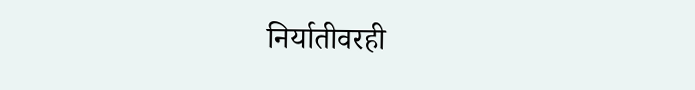निर्यातीवरही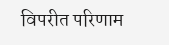विपरीत परिणाम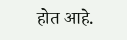होत आहे.